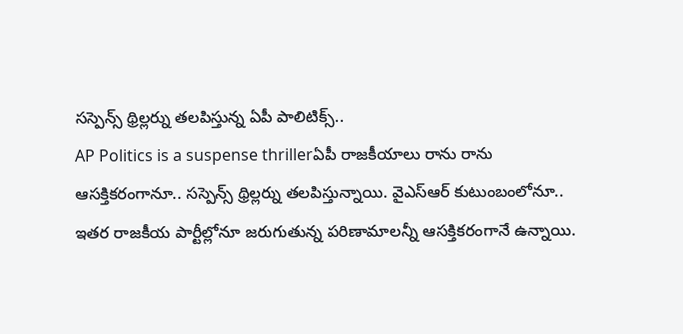సస్పెన్స్ థ్రిల్లర్ను తలపిస్తున్న ఏపీ పాలిటిక్స్..
AP Politics is a suspense thrillerఏపీ రాజకీయాలు రాను రాను ఆసక్తికరంగానూ.. సస్పెన్స్ థ్రిల్లర్ను తలపిస్తున్నాయి. వైఎస్ఆర్ కుటుంబంలోనూ.. ఇతర రాజకీయ పార్టీల్లోనూ జరుగుతున్న పరిణామాలన్నీ ఆసక్తికరంగానే ఉన్నాయి.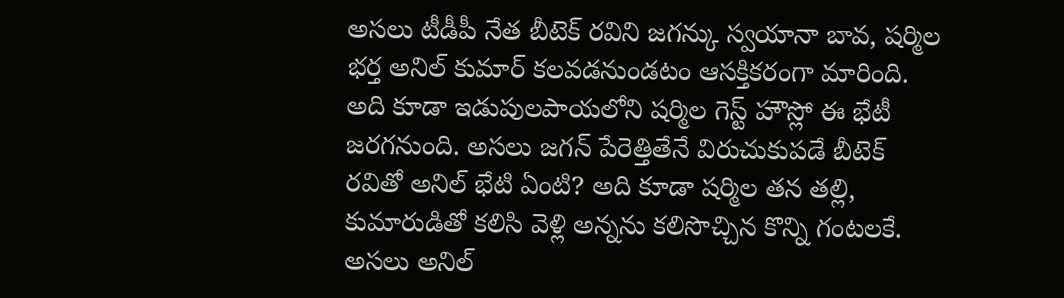అసలు టీడీపీ నేత బీటెక్ రవిని జగన్కు స్వయానా బావ, షర్మిల భర్త అనిల్ కుమార్ కలవడనుండటం ఆసక్తికరంగా మారింది. అది కూడా ఇడుపులపాయలోని షర్మిల గెస్ట్ హౌస్లో ఈ భేటీ జరగనుంది. అసలు జగన్ పేరెత్తితేనే విరుచుకుపడే బీటెక్ రవితో అనిల్ భేటి ఏంటి? అది కూడా షర్మిల తన తల్లి, కుమారుడితో కలిసి వెళ్లి అన్నను కలిసొచ్చిన కొన్ని గంటలకే. అసలు అనిల్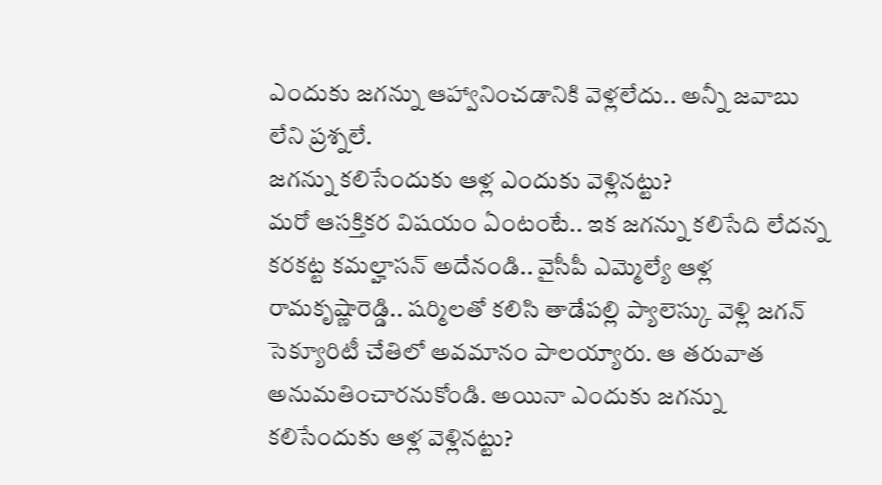ఎందుకు జగన్ను ఆహ్వానించడానికి వెళ్లలేదు.. అన్నీ జవాబు లేని ప్రశ్నలే.
జగన్ను కలిసేందుకు ఆళ్ల ఎందుకు వెళ్లినట్టు?
మరో ఆసక్తికర విషయం ఏంటంటే.. ఇక జగన్ను కలిసేది లేదన్న కరకట్ట కమల్హాసన్ అదేనండి.. వైసీపీ ఎమ్మెల్యే ఆళ్ల రామకృష్ణారెడ్డి.. షర్మిలతో కలిసి తాడేపల్లి ప్యాలెస్కు వెళ్లి జగన్ సెక్యూరిటీ చేతిలో అవమానం పాలయ్యారు. ఆ తరువాత అనుమతించారనుకోండి. అయినా ఎందుకు జగన్ను కలిసేందుకు ఆళ్ల వెళ్లినట్టు?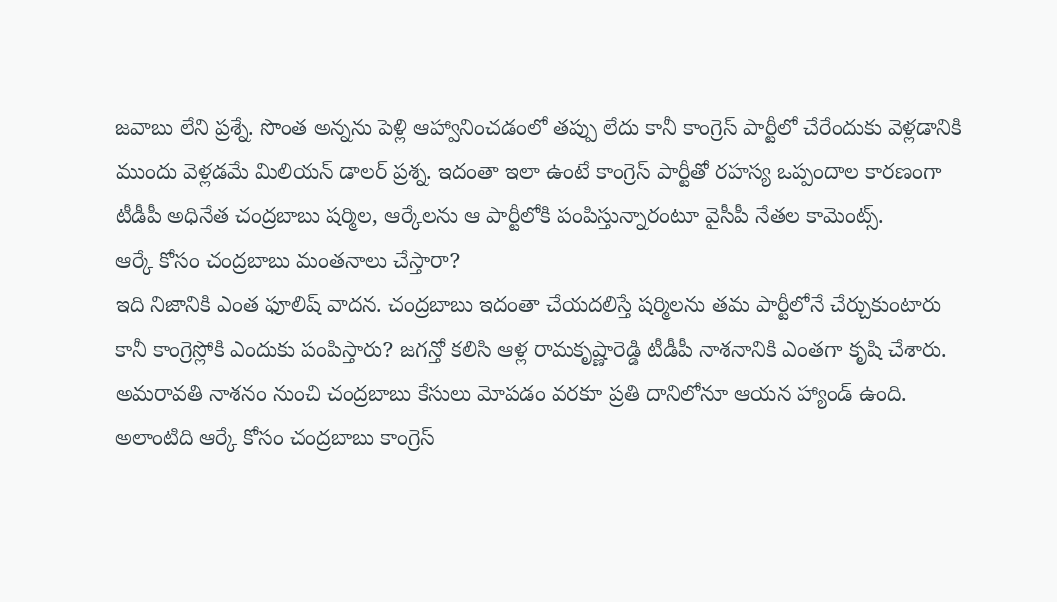జవాబు లేని ప్రశ్నే. సొంత అన్నను పెళ్లి ఆహ్వానించడంలో తప్పు లేదు కానీ కాంగ్రెస్ పార్టీలో చేరేందుకు వెళ్లడానికి ముందు వెళ్లడమే మిలియన్ డాలర్ ప్రశ్న. ఇదంతా ఇలా ఉంటే కాంగ్రెస్ పార్టీతో రహస్య ఒప్పందాల కారణంగా టీడీపీ అధినేత చంద్రబాబు షర్మిల, ఆర్కేలను ఆ పార్టీలోకి పంపిస్తున్నారంటూ వైసీపీ నేతల కామెంట్స్.
ఆర్కే కోసం చంద్రబాబు మంతనాలు చేస్తారా?
ఇది నిజానికి ఎంత ఫూలిష్ వాదన. చంద్రబాబు ఇదంతా చేయదలిస్తే షర్మిలను తమ పార్టీలోనే చేర్చుకుంటారు కానీ కాంగ్రెస్లోకి ఎందుకు పంపిస్తారు? జగన్తో కలిసి ఆళ్ల రామకృష్ణారెడ్డి టీడీపీ నాశనానికి ఎంతగా కృషి చేశారు. అమరావతి నాశనం నుంచి చంద్రబాబు కేసులు మోపడం వరకూ ప్రతి దానిలోనూ ఆయన హ్యాండ్ ఉంది. అలాంటిది ఆర్కే కోసం చంద్రబాబు కాంగ్రెస్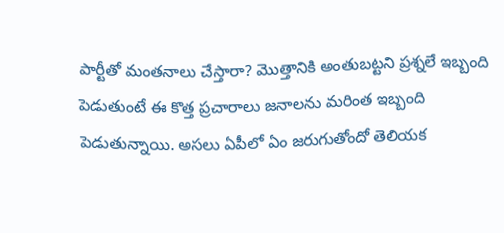పార్టీతో మంతనాలు చేస్తారా? మొత్తానికి అంతుబట్టని ప్రశ్నలే ఇబ్బంది పెడుతుంటే ఈ కొత్త ప్రచారాలు జనాలను మరింత ఇబ్బంది పెడుతున్నాయి. అసలు ఏపీలో ఏం జరుగుతోందో తెలియక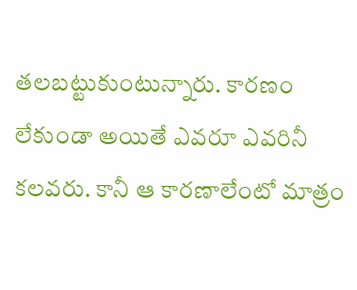తలబట్టుకుంటున్నారు. కారణం లేకుండా అయితే ఎవరూ ఎవరినీ కలవరు. కానీ ఆ కారణాలేంటో మాత్రం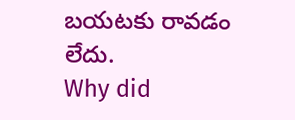బయటకు రావడం లేదు.
Why did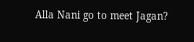Alla Nani go to meet Jagan?